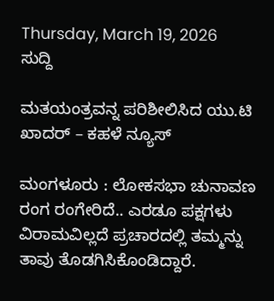Thursday, March 19, 2026
ಸುದ್ದಿ

ಮತಯಂತ್ರವನ್ನ ಪರಿಶೀಲಿಸಿದ ಯು.ಟಿ ಖಾದರ್ – ಕಹಳೆ ನ್ಯೂಸ್

ಮಂಗಳೂರು : ಲೋಕಸಭಾ ಚುನಾವಣ ರಂಗ ರಂಗೇರಿದೆ.. ಎರಡೂ ಪಕ್ಷಗಳು ವಿರಾಮವಿಲ್ಲದೆ ಪ್ರಚಾರದಲ್ಲಿ ತಮ್ಮನ್ನು ತಾವು ತೊಡಗಿಸಿಕೊಂಡಿದ್ದಾರೆ.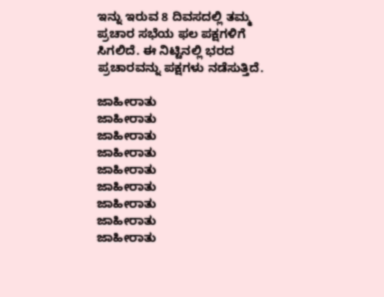ಇನ್ನು ಇರುವ 8 ದಿವಸದಲ್ಲಿ ತಮ್ಮ ಪ್ರಚಾರ ಸಭೆಯ ಫಲ ಪಕ್ಷಗಳಿಗೆ ಸಿಗಲಿದೆ. ಈ ನಿಟ್ಟಿನಲ್ಲಿ ಭರದ ಪ್ರಚಾರವನ್ನು ಪಕ್ಷಗಳು ನಡೆಸುತ್ತಿದೆ.

ಜಾಹೀರಾತು
ಜಾಹೀರಾತು
ಜಾಹೀರಾತು
ಜಾಹೀರಾತು
ಜಾಹೀರಾತು
ಜಾಹೀರಾತು
ಜಾಹೀರಾತು
ಜಾಹೀರಾತು
ಜಾಹೀರಾತು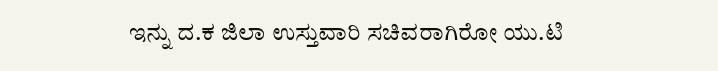ಇನ್ನು ದ.ಕ ಜಿಲಾ ಉಸ್ತುವಾರಿ ಸಚಿವರಾಗಿರೋ ಯು.ಟಿ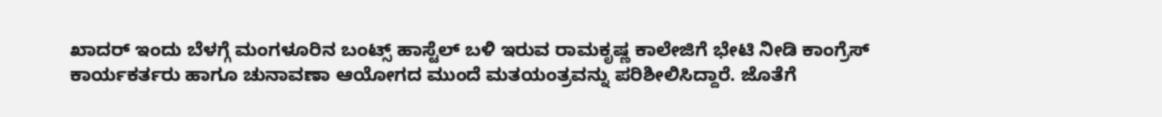ಖಾದರ್ ಇಂದು ಬೆಳಗ್ಗೆ ಮಂಗಳೂರಿನ ಬಂಟ್ಸ್ ಹಾಸ್ಟೆಲ್ ಬಳಿ ಇರುವ ರಾಮಕೃಷ್ಣ ಕಾಲೇಜಿಗೆ ಭೇಟಿ ನೀಡಿ ಕಾಂಗ್ರೆಸ್ ಕಾರ್ಯಕರ್ತರು ಹಾಗೂ ಚುನಾವಣಾ ಆಯೋಗದ ಮುಂದೆ ಮತಯಂತ್ರವನ್ನು ಪರಿಶೀಲಿಸಿದ್ದಾರೆ. ಜೊತೆಗೆ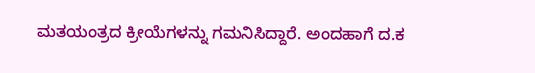ಮತಯಂತ್ರದ ಕ್ರೀಯೆಗಳನ್ನು ಗಮನಿಸಿದ್ದಾರೆ. ಅಂದಹಾಗೆ ದ.ಕ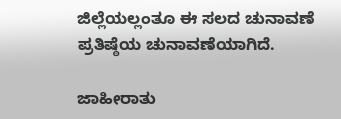ಜಿಲ್ಲೆಯಲ್ಲಂತೂ ಈ ಸಲದ ಚುನಾವಣೆ ಪ್ರತಿಷ್ಠೆಯ ಚುನಾವಣೆಯಾಗಿದೆ.

ಜಾಹೀರಾತು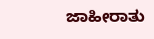ಜಾಹೀರಾತು